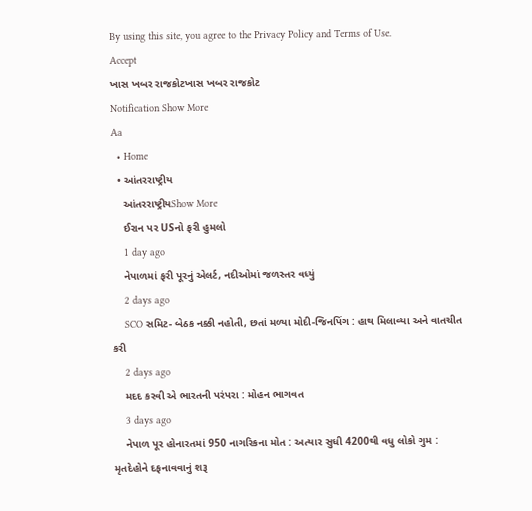By using this site, you agree to the Privacy Policy and Terms of Use.
Accept
ખાસ ખબર રાજકોટખાસ ખબર રાજકોટ
Notification Show More
Aa
  • Home
  • આંતરરાષ્ટ્રીય
    આંતરરાષ્ટ્રીયShow More
    ઈરાન પર USનો ફરી હુમલો
    1 day ago
    નેપાળમાં ફરી પૂરનું એલર્ટ, નદીઓમાં જળસ્તર વધ્યું
    2 days ago
    SCO સમિટ- બેઠક નક્કી નહોતી, છતાં મળ્યા મોદી-જિનપિંગ : હાથ મિલાવ્યા અને વાતચીત કરી
    2 days ago
    મદદ કરવી એ ભારતની પરંપરા : મોહન ભાગવત
    3 days ago
    નેપાળ પૂર હોનારતમાં 950 નાગરિકના મોત : અત્યાર સુધી 4200થી વધુ લોકો ગુમ : મૃતદેહોને દફનાવવાનું શરૂ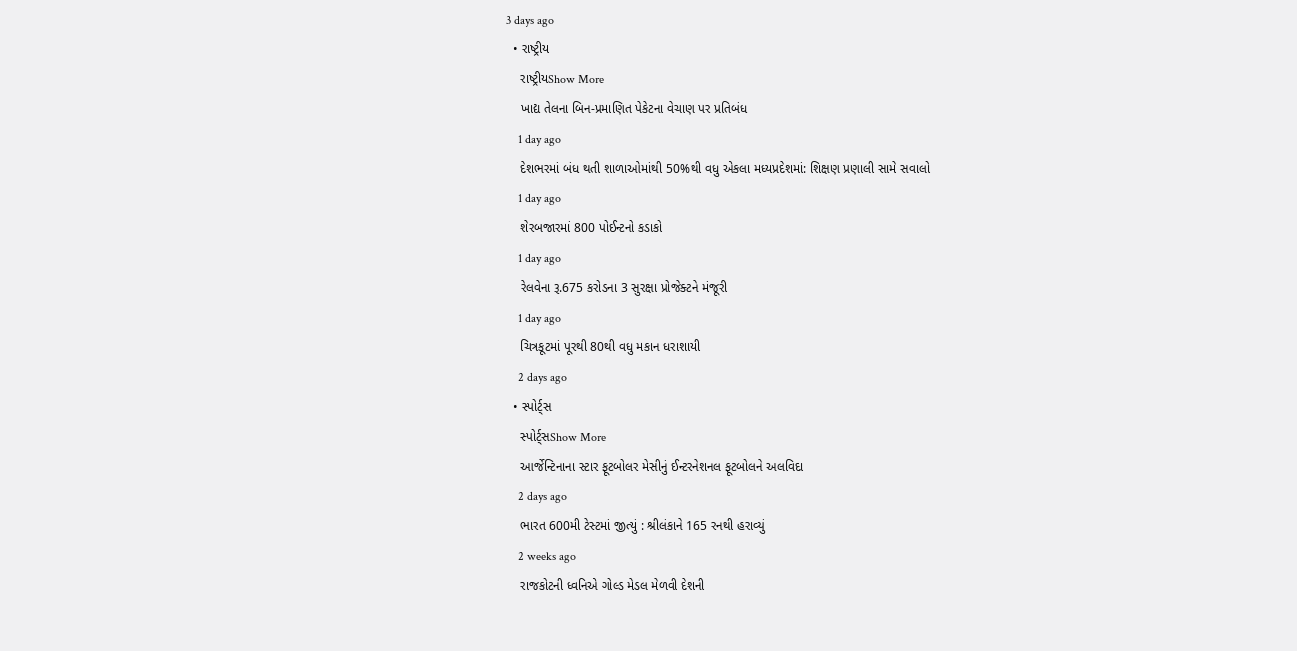3 days ago
  • રાષ્ટ્રીય
    રાષ્ટ્રીયShow More
    ખાદ્ય તેલના બિન-પ્રમાણિત પેકેટના વેચાણ પર પ્રતિબંધ
    1 day ago
    દેશભરમાં બંધ થતી શાળાઓમાંથી 50%થી વધુ એકલા મધ્યપ્રદેશમાં: શિક્ષણ પ્રણાલી સામે સવાલો
    1 day ago
    શેરબજારમાં 800 પોઈન્ટનો કડાકો
    1 day ago
    રેલવેના રૂ.675 કરોડના 3 સુરક્ષા પ્રોજેક્ટને મંજૂરી
    1 day ago
    ચિત્રકૂટમાં પૂરથી 80થી વધુ મકાન ધરાશાયી
    2 days ago
  • સ્પોર્ટ્સ
    સ્પોર્ટ્સShow More
    આર્જેન્ટિનાના સ્ટાર ફૂટબોલર મેસીનું ઈન્ટરનેશનલ ફૂટબોલને અલવિદા
    2 days ago
    ભારત 600મી ટેસ્ટમાં જીત્યું : શ્રીલંકાને 165 રનથી હરાવ્યું
    2 weeks ago
    રાજકોટની ધ્વનિએ ગોલ્ડ મેડલ મેળવી દેશની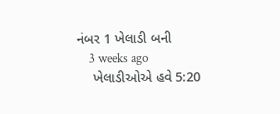નંબર 1 ખેલાડી બની
    3 weeks ago
    ખેલાડીઓએ હવે 5:20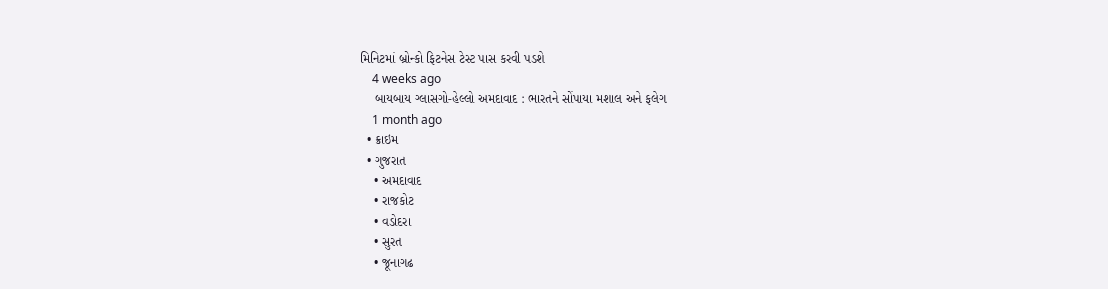મિનિટમાં બ્રોન્કો ફિટનેસ ટેસ્ટ પાસ કરવી પડશે
    4 weeks ago
    બાયબાય ગ્લાસગો-હેલ્લો અમદાવાદ : ભારતને સોંપાયા મશાલ અને ફલેગ
    1 month ago
  • ક્રાઇમ
  • ગુજરાત
    • અમદાવાદ
    • રાજકોટ
    • વડોદરા
    • સુરત
    • જૂનાગઢ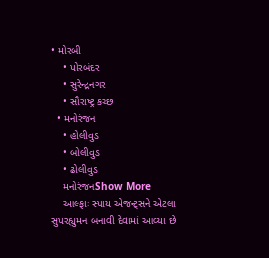• મોરબી
    • પોરબંદર
    • સુરેન્દ્રનગર
    • સૌરાષ્ટ્ર કચ્છ
  • મનોરંજન
    • હોલીવુડ
    • બોલીવુડ
    • ઢોલીવુડ
    મનોરંજનShow More
    આલ્ફાઃ સ્પાય એજન્ટ્સને એટલા સુપરહ્યુમન બનાવી દેવામાં આવ્યા છે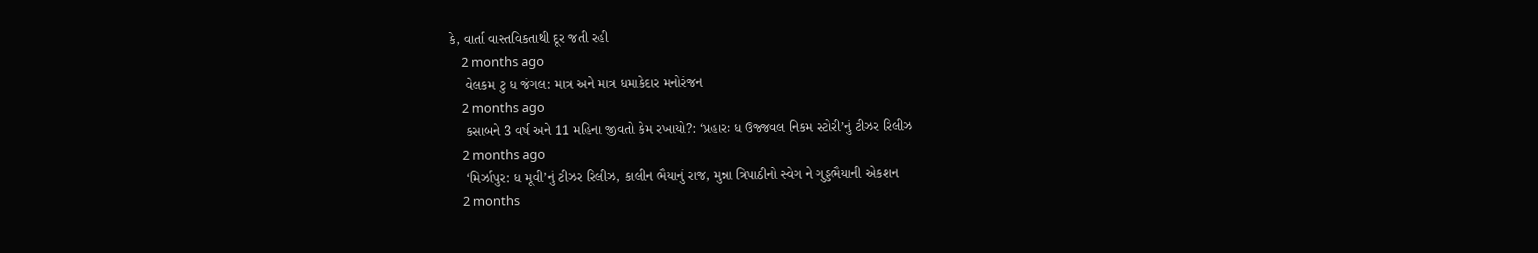કે, વાર્તા વાસ્તવિકતાથી દૂર જતી રહી
    2 months ago
    વેલકમ ટુ ધ જંગલ: માત્ર અને માત્ર ધમાકેદાર મનોરંજન
    2 months ago
    કસાબને 3 વર્ષ અને 11 મહિના જીવતો કેમ રખાયો?: ‘પ્રહારઃ ધ ઉજ્જવલ નિકમ સ્ટોરી’નું ટીઝર રિલીઝ
    2 months ago
    ‘મિર્ઝાપુર: ધ મૂવી’નું ટીઝર રિલીઝ, કાલીન ભૈયાનું રાજ, મુન્ના ત્રિપાઠીનો સ્વેગ ને ગુડ્ડભૈયાની એકશન
    2 months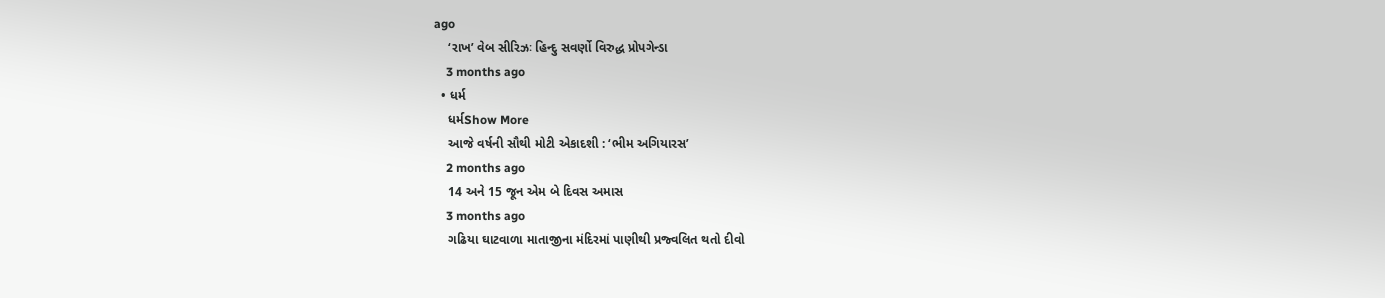ago
    ‘રાખ’ વેબ સીરિઝઃ હિન્દુ સવર્ણો વિરુદ્ધ પ્રોપગેન્ડા
    3 months ago
  • ધર્મ
    ધર્મShow More
    આજે વર્ષની સૌથી મોટી એકાદશી : ‘ભીમ અગિયારસ’
    2 months ago
    14 અને 15 જૂન એમ બે દિવસ અમાસ
    3 months ago
    ગઢિયા ઘાટવાળા માતાજીના મંદિરમાં પાણીથી પ્રજ્વલિત થતો દીવો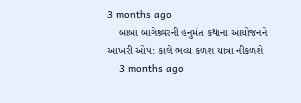3 months ago
    બાબા બાગેશ્ર્વરની હનુમંત કથાના આયોજનને આખરી ઓપ: કાલે ભવ્ય કળશ યાત્રા નીકળશે
    3 months ago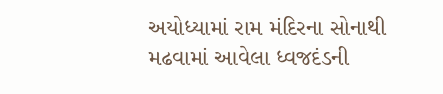અયોધ્યામાં રામ મંદિરના સોનાથી મઢવામાં આવેલા ધ્વજદંડની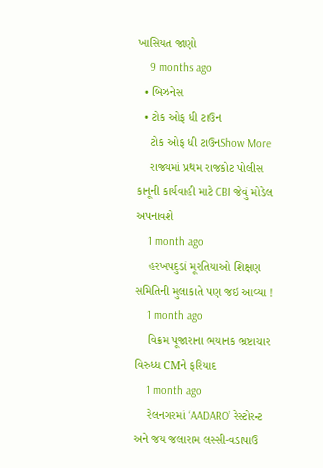ખાસિયત જાણો
    9 months ago
  • બિઝનેસ
  • ટોક ઓફ ધી ટાઉન
    ટોક ઓફ ધી ટાઉનShow More
    રાજ્યમાં પ્રથમ રાજકોટ પોલીસ કાનૂની કાર્યવાહી માટે CBI જેવું મોડેલ અપનાવશે
    1 month ago
    હરખપદુડાં મૂરતિયાઓ શિક્ષણ સમિતિની મુલાકાતે પણ જઇ આવ્યા !
    1 month ago
    વિક્રમ પૂજારાના ભયાનક ભ્રષ્ટાચાર વિરુધ્ધ CMને ફરિયાદ
    1 month ago
    રેલનગરમાં ‘AADARO’ રેસ્ટોરન્ટ અને જય જલારામ લસ્સી-વડાપાઉ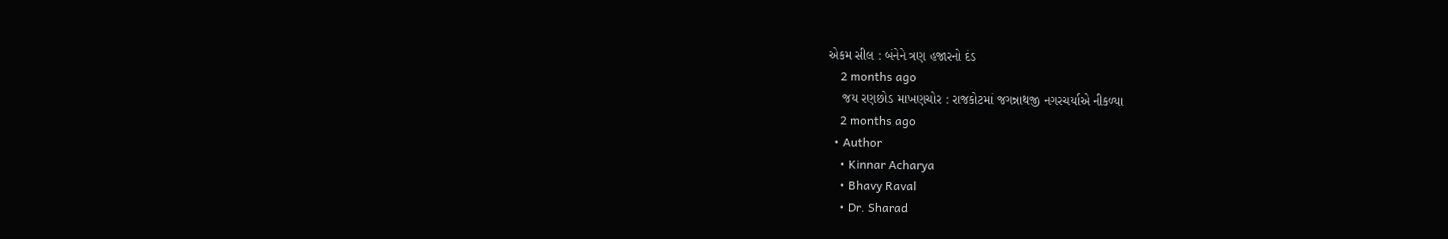એકમ સીલ : બંનેને ત્રણ હજારનો દંડ
    2 months ago
    જય રણછોડ માખણચોર : રાજકોટમાં જગન્નાથજી નગરચર્યાએ નીકળ્યા
    2 months ago
  • Author
    • Kinnar Acharya
    • Bhavy Raval
    • Dr. Sharad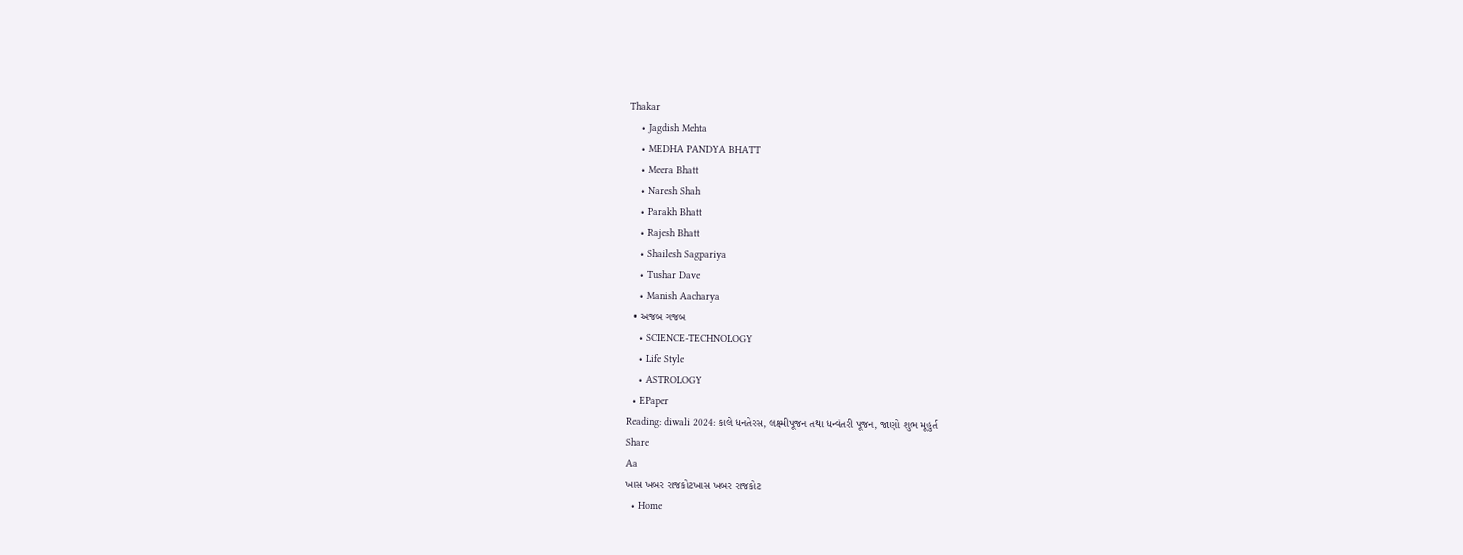Thakar
    • Jagdish Mehta
    • MEDHA PANDYA BHATT
    • Meera Bhatt
    • Naresh Shah
    • Parakh Bhatt
    • Rajesh Bhatt
    • Shailesh Sagpariya
    • Tushar Dave
    • Manish Aacharya
  • અજબ ગજબ
    • SCIENCE-TECHNOLOGY
    • Life Style
    • ASTROLOGY
  • EPaper
Reading: diwali 2024: કાલે ધનતેરસ, લક્ષ્મીપૂજન તથા ધન્વંતરી પૂજન, જાણો શુભ મૂહુર્ત
Share
Aa
ખાસ ખબર રાજકોટખાસ ખબર રાજકોટ
  • Home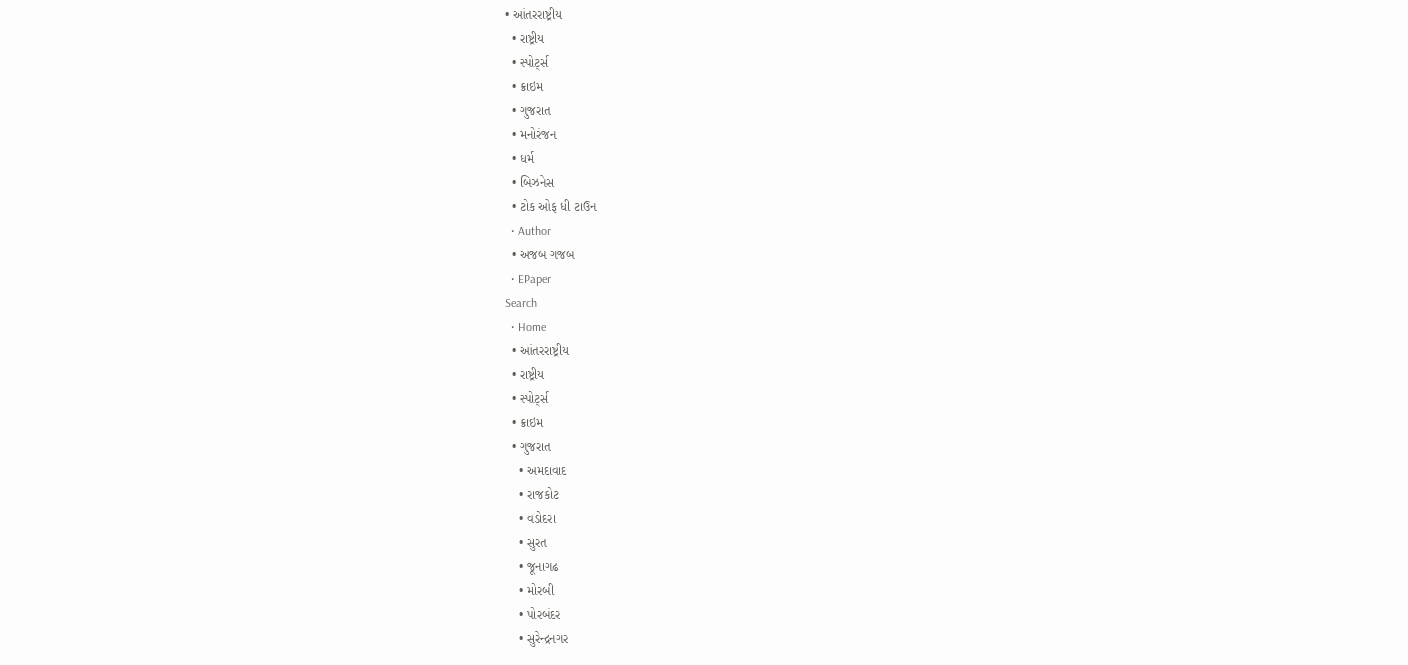• આંતરરાષ્ટ્રીય
  • રાષ્ટ્રીય
  • સ્પોર્ટ્સ
  • ક્રાઇમ
  • ગુજરાત
  • મનોરંજન
  • ધર્મ
  • બિઝનેસ
  • ટોક ઓફ ધી ટાઉન
  • Author
  • અજબ ગજબ
  • EPaper
Search
  • Home
  • આંતરરાષ્ટ્રીય
  • રાષ્ટ્રીય
  • સ્પોર્ટ્સ
  • ક્રાઇમ
  • ગુજરાત
    • અમદાવાદ
    • રાજકોટ
    • વડોદરા
    • સુરત
    • જૂનાગઢ
    • મોરબી
    • પોરબંદર
    • સુરેન્દ્રનગર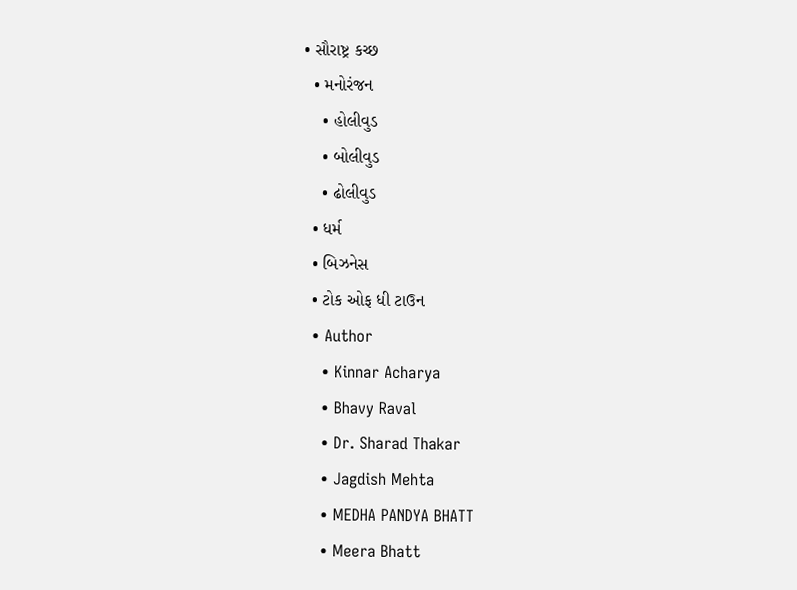• સૌરાષ્ટ્ર કચ્છ
  • મનોરંજન
    • હોલીવુડ
    • બોલીવુડ
    • ઢોલીવુડ
  • ધર્મ
  • બિઝનેસ
  • ટોક ઓફ ધી ટાઉન
  • Author
    • Kinnar Acharya
    • Bhavy Raval
    • Dr. Sharad Thakar
    • Jagdish Mehta
    • MEDHA PANDYA BHATT
    • Meera Bhatt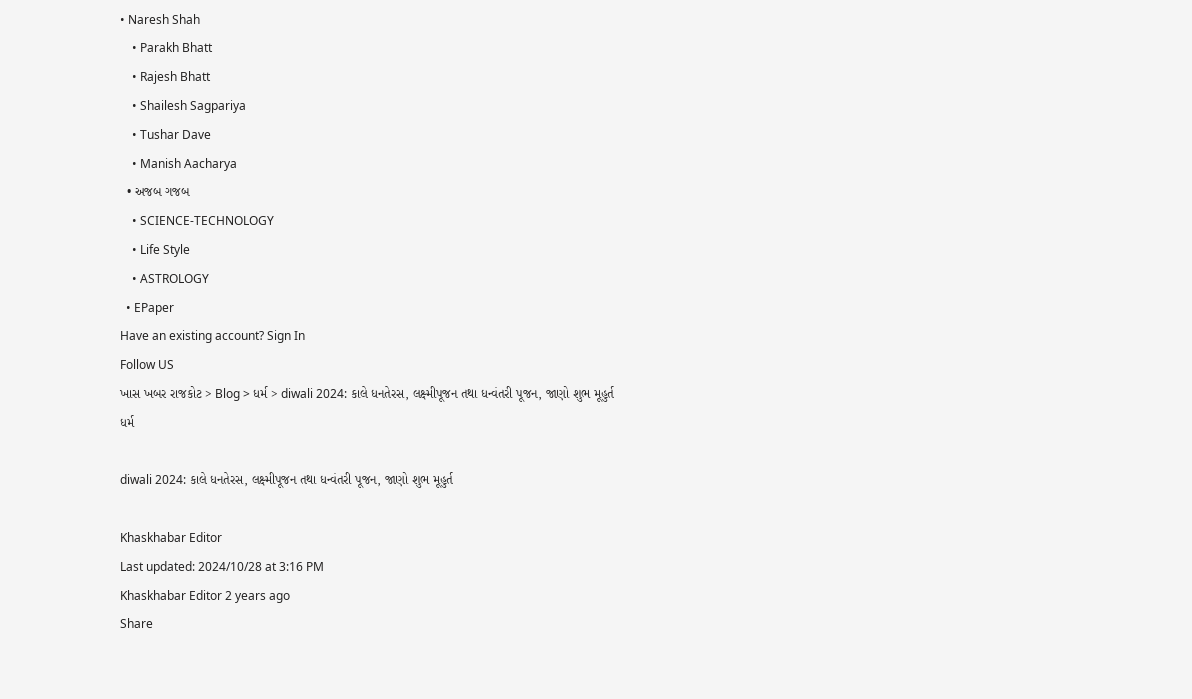• Naresh Shah
    • Parakh Bhatt
    • Rajesh Bhatt
    • Shailesh Sagpariya
    • Tushar Dave
    • Manish Aacharya
  • અજબ ગજબ
    • SCIENCE-TECHNOLOGY
    • Life Style
    • ASTROLOGY
  • EPaper
Have an existing account? Sign In
Follow US
ખાસ ખબર રાજકોટ > Blog > ધર્મ > diwali 2024: કાલે ધનતેરસ, લક્ષ્મીપૂજન તથા ધન્વંતરી પૂજન, જાણો શુભ મૂહુર્ત
ધર્મ

diwali 2024: કાલે ધનતેરસ, લક્ષ્મીપૂજન તથા ધન્વંતરી પૂજન, જાણો શુભ મૂહુર્ત

Khaskhabar Editor
Last updated: 2024/10/28 at 3:16 PM
Khaskhabar Editor 2 years ago
Share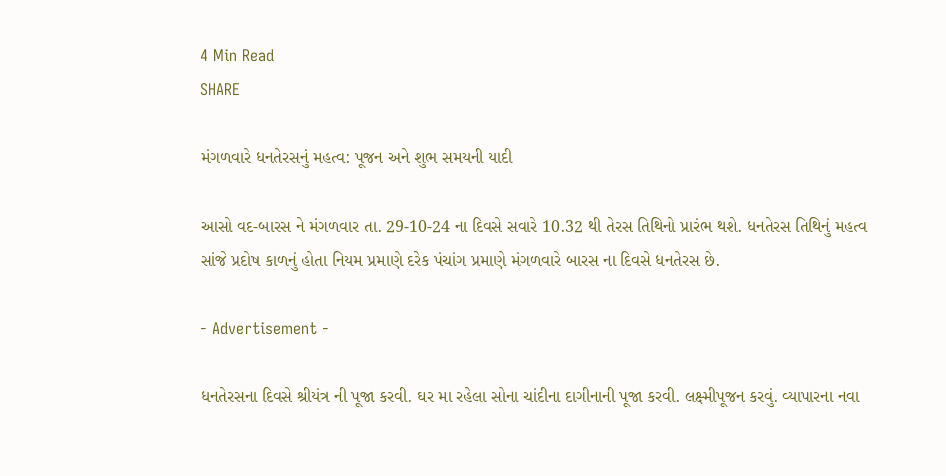4 Min Read
SHARE

મંગળવારે ધનતેરસનું મહત્વ: પૂજન અને શુભ સમયની યાદી

આસો વદ-બારસ ને મંગળવાર તા. 29-10-24 ના દિવસે સવારે 10.32 થી તેરસ તિથિનો પ્રારંભ થશે. ધનતેરસ તિથિનું મહત્વ સાંજે પ્રદોષ કાળનું હોતા નિયમ પ્રમાણે દરેક પંચાંગ પ્રમાણે મંગળવારે બારસ ના દિવસે ધનતેરસ છે.

- Advertisement -

ધનતેરસના દિવસે શ્રીયંત્ર ની પૂજા કરવી. ઘર મા રહેલા સોના ચાંદીના દાગીનાની પૂજા કરવી. લક્ષ્મીપૂજન કરવું. વ્યાપારના નવા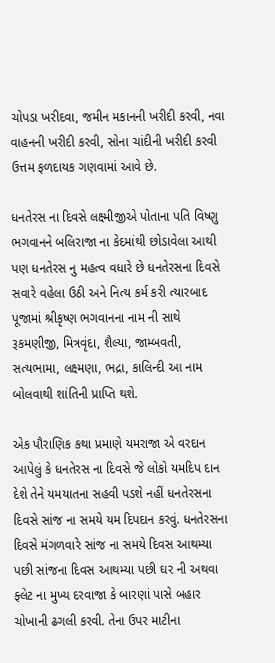ચોપડા ખરીદવા, જમીન મકાનની ખરીદી કરવી, નવા વાહનની ખરીદી કરવી, સોના ચાંદીની ખરીદી કરવી ઉત્તમ ફળદાયક ગણવામાં આવે છે.

ધનતેરસ ના દિવસે લક્ષ્મીજીએ પોતાના પતિ વિષ્ણુ ભગવાનને બલિરાજા ના કેદમાંથી છોડાવેલા આથી પણ ધનતેરસ નુ મહત્વ વધારે છે ધનતેરસના દિવસે સવારે વહેલા ઉઠી અને નિત્ય કર્મ કરી ત્યારબાદ પૂજામાં શ્રીકૃષ્ણ ભગવાનના નામ ની સાથે રૂકમણીજી, મિત્રવૃંદા, શૈલ્યા, જામ્બવતી, સત્યભામા, લક્ષ્મણા, ભદ્રા, કાલિન્દી આ નામ બોલવાથી શાંતિની પ્રાપ્તિ થશે.

એક પૌરાણિક કથા પ્રમાણે યમરાજા એ વરદાન આપેલું કે ધનતેરસ ના દિવસે જે લોકો યમદિપ દાન દેશે તેને યમયાતના સહવી પડશે નહીં ધનતેરસના દિવસે સાંજ ના સમયે યમ દિપદાન કરવું. ધનતેરસના દિવસે મંગળવારે સાંજ ના સમયે દિવસ આથમ્યા પછી સાંજના દિવસ આથમ્યા પછી ઘર ની અથવા ફ્લેટ ના મુખ્ય દરવાજા કે બારણાં પાસે બહાર ચોખાની ઢગલી કરવી. તેના ઉપર માટીના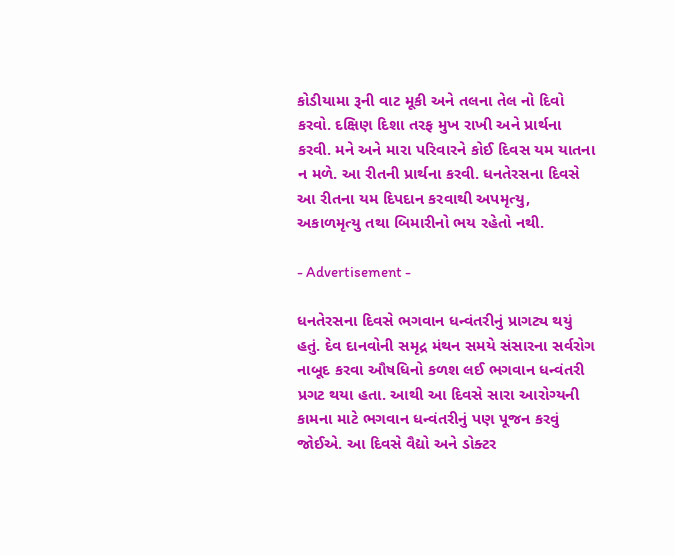કોડીયામા રૂની વાટ મૂકી અને તલના તેલ નો દિવો કરવો. દક્ષિણ દિશા તરફ મુખ રાખી અને પ્રાર્થના કરવી. મને અને મારા પરિવારને કોઈ દિવસ યમ યાતના ન મળે. આ રીતની પ્રાર્થના કરવી. ધનતેરસના દિવસે આ રીતના યમ દિપદાન કરવાથી અપમૃત્યુ, અકાળમૃત્યુ તથા બિમારીનો ભય રહેતો નથી.

- Advertisement -

ધનતેરસના દિવસે ભગવાન ધન્વંતરીનું પ્રાગટ્ય થયું
હતું. દેવ દાનવોની સમૃદ્ર મંથન સમયે સંસારના સર્વરોગ નાબૂદ કરવા ઔષધિનો કળશ લઈ ભગવાન ધન્વંતરી પ્રગટ થયા હતા. આથી આ દિવસે સારા આરોગ્યની કામના માટે ભગવાન ધન્વંતરીનું પણ પૂજન કરવું જોઈએ. આ દિવસે વૈદ્યો અને ડોક્ટર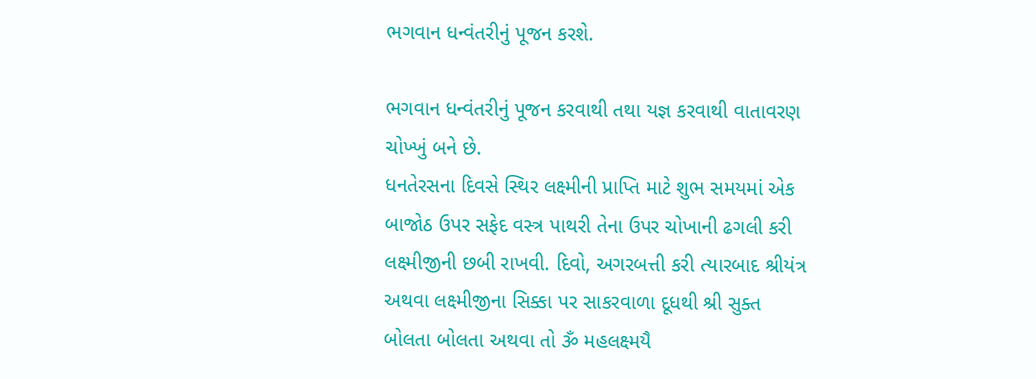ભગવાન ધન્વંતરીનું પૂજન કરશે.

ભગવાન ધન્વંતરીનું પૂજન કરવાથી તથા યજ્ઞ કરવાથી વાતાવરણ ચોખ્ખું બને છે.
ધનતેરસના દિવસે સ્થિર લક્ષ્મીની પ્રાપ્તિ માટે શુભ સમયમાં એક બાજોઠ ઉપર સફેદ વસ્ત્ર પાથરી તેના ઉપર ચોખાની ઢગલી કરી લક્ષ્મીજીની છબી રાખવી. દિવો, અગરબત્તી કરી ત્યારબાદ શ્રીયંત્ર અથવા લક્ષ્મીજીના સિક્કા પર સાકરવાળા દૂધથી શ્રી સુક્ત બોલતા બોલતા અથવા તો ૐ મહલક્ષ્મયૈ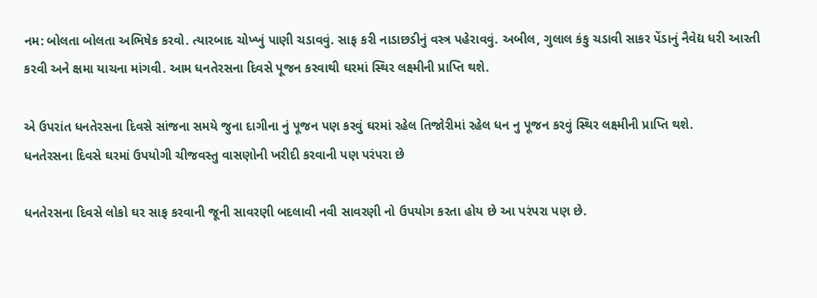નમ: બોલતા બોલતા અભિષેક કરવો. ત્યારબાદ ચોખ્ખું પાણી ચડાવવું. સાફ કરી નાડાછડીનું વસ્ત્ર પહેરાવવું. અબીલ, ગુલાલ કંકુ ચડાવી સાકર પેંડાનું નૈવેદ્ય ધરી આરતી કરવી અને ક્ષમા યાચના માંગવી. આમ ધનતેરસના દિવસે પૂજન કરવાથી ઘરમાં સ્થિર લક્ષ્મીની પ્રાપ્તિ થશે.

એ ઉપરાંત ધનતેરસના દિવસે સાંજના સમયે જુના દાગીના નું પૂજન પણ કરવું ઘરમાં રહેલ તિજોરીમાં રહેલ ધન નુ પૂજન કરવું સ્થિર લક્ષ્મીની પ્રાપ્તિ થશે.
ધનતેરસના દિવસે ઘરમાં ઉપયોગી ચીજવસ્તુ વાસણોની ખરીદી કરવાની પણ પરંપરા છે

ધનતેરસના દિવસે લોકો ઘર સાફ કરવાની જૂની સાવરણી બદલાવી નવી સાવરણી નો ઉપયોગ કરતા હોય છે આ પરંપરા પણ છે.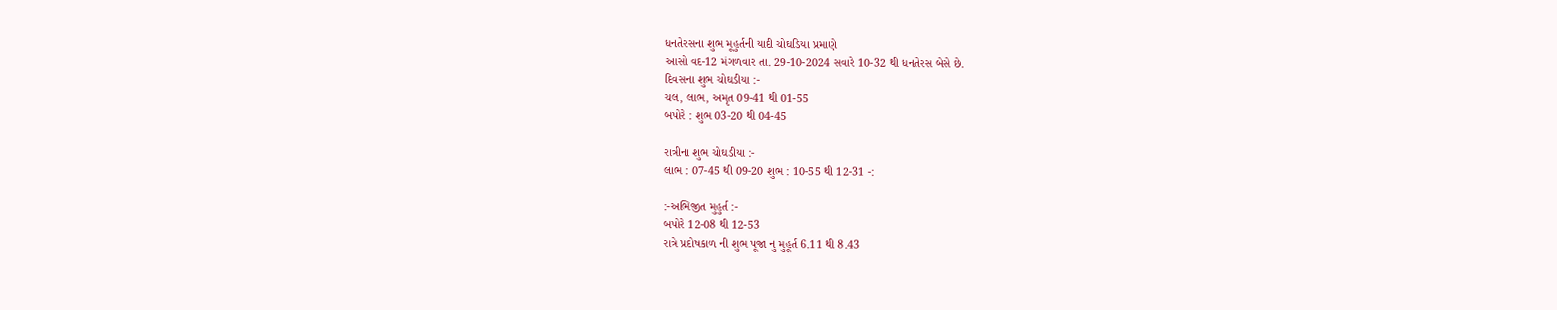ધનતેરસના શુભ મૂહુર્તની યાદી ચોઘડિયા પ્રમાણે
આસો વદ-12 મંગળવાર તા. 29-10-2024 સવારે 10-32 થી ધનતેરસ બેસે છે.
દિવસના શુભ ચોઘડીયા :-
ચલ, લાભ, અમૃત 09-41 થી 01-55
બપોરે : શુભ 03-20 થી 04-45

રાત્રીના શુભ ચોઘડીયા :-
લાભ : 07-45 થી 09-20 શુભ : 10-55 થી 12-31 -:

:-અભિજીત મુહુર્ત :-
બપોરે 12-08 થી 12-53
રાત્રે પ્રદોષકાળ ની શુભ પૂજા નુ મુહૂર્ત 6.11 થી 8.43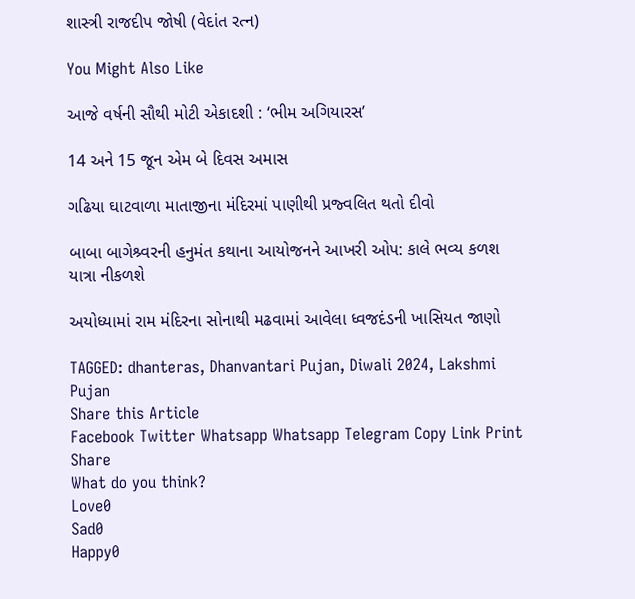શાસ્ત્રી રાજદીપ જોષી (વેદાંત રત્ન)

You Might Also Like

આજે વર્ષની સૌથી મોટી એકાદશી : ‘ભીમ અગિયારસ’

14 અને 15 જૂન એમ બે દિવસ અમાસ

ગઢિયા ઘાટવાળા માતાજીના મંદિરમાં પાણીથી પ્રજ્વલિત થતો દીવો

બાબા બાગેશ્ર્વરની હનુમંત કથાના આયોજનને આખરી ઓપ: કાલે ભવ્ય કળશ યાત્રા નીકળશે

અયોધ્યામાં રામ મંદિરના સોનાથી મઢવામાં આવેલા ધ્વજદંડની ખાસિયત જાણો

TAGGED: dhanteras, Dhanvantari Pujan, Diwali 2024, Lakshmi Pujan
Share this Article
Facebook Twitter Whatsapp Whatsapp Telegram Copy Link Print
Share
What do you think?
Love0
Sad0
Happy0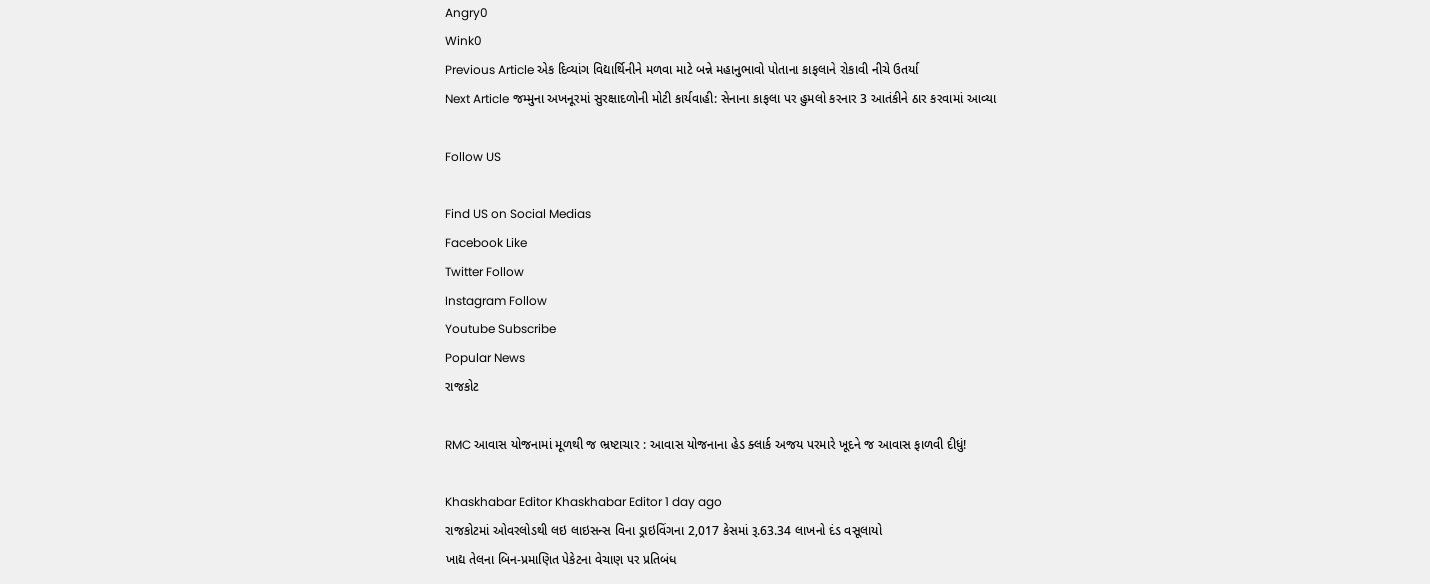Angry0
Wink0
Previous Article એક દિવ્યાંગ વિદ્યાર્થિનીને મળવા માટે બન્ને મહાનુભાવો પોતાના કાફલાને રોકાવી નીચે ઉતર્યા
Next Article જમ્મુના અખનૂરમાં સુરક્ષાદળોની મોટી કાર્યવાહી: સેનાના કાફલા પર હુમલો કરનાર 3 આતંકીને ઠાર કરવામાં આવ્યા

Follow US

Find US on Social Medias
Facebook Like
Twitter Follow
Instagram Follow
Youtube Subscribe
Popular News
રાજકોટ

RMC આવાસ યોજનામાં મૂળથી જ ભ્રષ્ટાચાર : આવાસ યોજનાના હેડ ક્લાર્ક અજય પરમારે ખૂદને જ આવાસ ફાળવી દીધું!

Khaskhabar Editor Khaskhabar Editor 1 day ago
રાજકોટમાં ઓવરલોડથી લઇ લાઇસન્સ વિના ડ્રાઇવિંગના 2,017 કેસમાં રૂ.63.34 લાખનો દંડ વસૂલાયો
ખાદ્ય તેલના બિન-પ્રમાણિત પેકેટના વેચાણ પર પ્રતિબંધ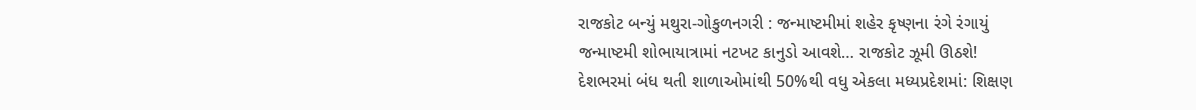રાજકોટ બન્યું મથુરા-ગોકુળનગરી : જન્માષ્ટમીમાં શહેર કૃષ્ણના રંગે રંગાયું
જન્માષ્ટમી શોભાયાત્રામાં નટખટ કાનુડો આવશે… રાજકોટ ઝૂમી ઊઠશે!
દેશભરમાં બંધ થતી શાળાઓમાંથી 50%થી વધુ એકલા મધ્યપ્રદેશમાં: શિક્ષણ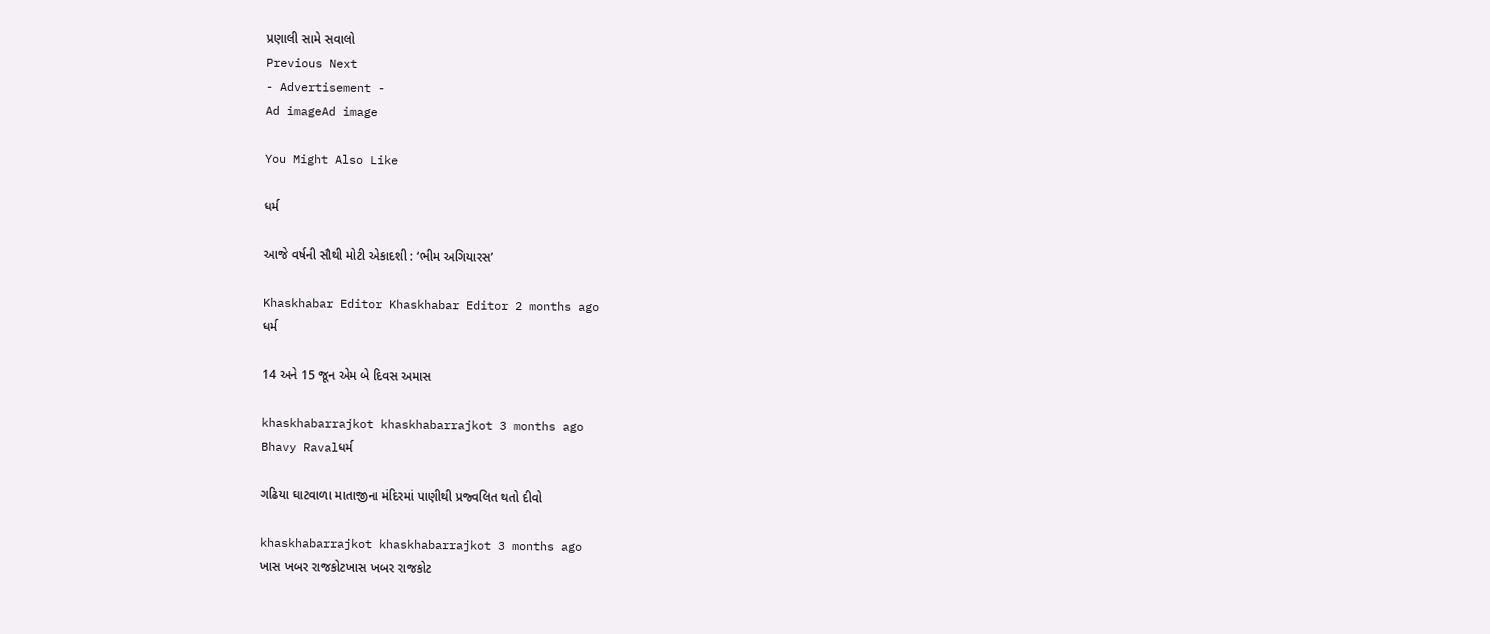પ્રણાલી સામે સવાલો
Previous Next
- Advertisement -
Ad imageAd image

You Might Also Like

ધર્મ

આજે વર્ષની સૌથી મોટી એકાદશી : ‘ભીમ અગિયારસ’

Khaskhabar Editor Khaskhabar Editor 2 months ago
ધર્મ

14 અને 15 જૂન એમ બે દિવસ અમાસ

khaskhabarrajkot khaskhabarrajkot 3 months ago
Bhavy Ravalધર્મ

ગઢિયા ઘાટવાળા માતાજીના મંદિરમાં પાણીથી પ્રજ્વલિત થતો દીવો

khaskhabarrajkot khaskhabarrajkot 3 months ago
ખાસ ખબર રાજકોટખાસ ખબર રાજકોટ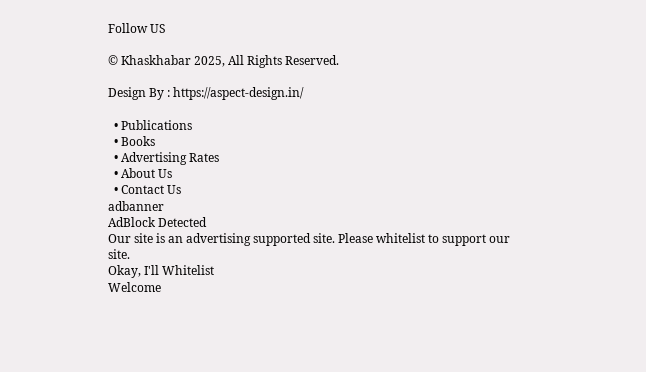Follow US

© Khaskhabar 2025, All Rights Reserved.

Design By : https://aspect-design.in/

  • Publications
  • Books
  • Advertising Rates
  • About Us
  • Contact Us
adbanner
AdBlock Detected
Our site is an advertising supported site. Please whitelist to support our site.
Okay, I'll Whitelist
Welcome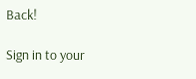Back!

Sign in to your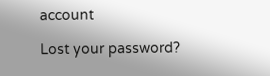account

Lost your password?